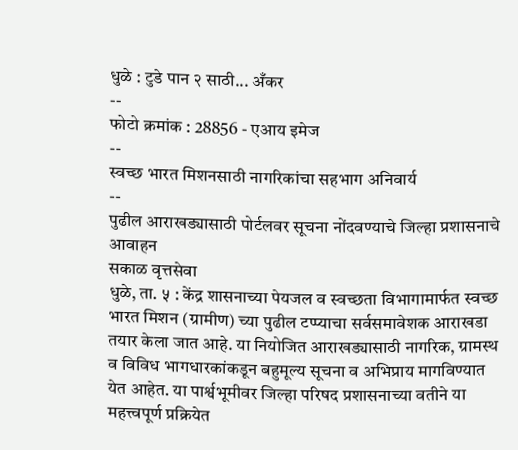धुळे : टुडे पान २ साठी... अँकर
--
फोटो क्रमांक : 28856 - एआय इमेज
--
स्वच्छ भारत मिशनसाठी नागरिकांचा सहभाग अनिवार्य
--
पुढील आराखड्यासाठी पोर्टलवर सूचना नोंदवण्याचे जिल्हा प्रशासनाचे आवाहन
सकाळ वृत्तसेवा
धुळे, ता. ५ : केंद्र शासनाच्या पेयजल व स्वच्छता विभागामार्फत स्वच्छ भारत मिशन (ग्रामीण) च्या पुढील टप्प्याचा सर्वसमावेशक आराखडा तयार केला जात आहे. या नियोजित आराखड्यासाठी नागरिक, ग्रामस्थ व विविध भागधारकांकडून बहुमूल्य सूचना व अभिप्राय मागविण्यात येत आहेत. या पार्श्वभूमीवर जिल्हा परिषद प्रशासनाच्या वतीने या महत्त्वपूर्ण प्रक्रियेत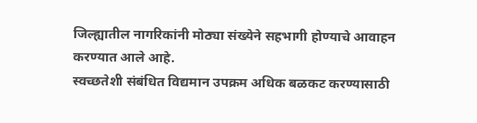जिल्ह्यातील नागरिकांनी मोठ्या संख्येने सहभागी होण्याचे आवाहन करण्यात आले आहे.
स्वच्छतेशी संबंधित विद्यमान उपक्रम अधिक बळकट करण्यासाठी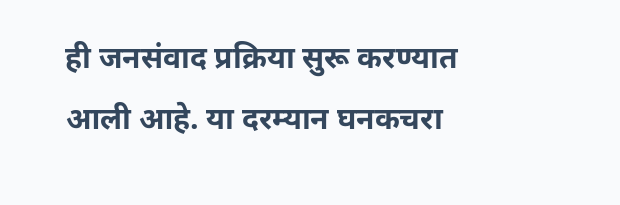ही जनसंवाद प्रक्रिया सुरू करण्यात आली आहे. या दरम्यान घनकचरा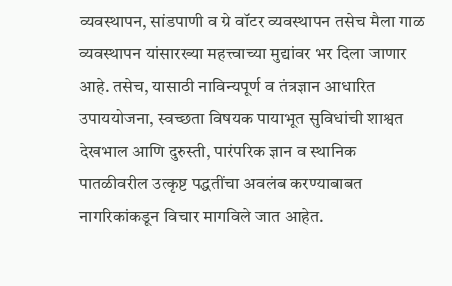व्यवस्थापन, सांडपाणी व ग्रे वॉटर व्यवस्थापन तसेच मैला गाळ व्यवस्थापन यांसारख्या महत्त्वाच्या मुद्यांवर भर दिला जाणार आहे. तसेच, यासाठी नाविन्यपूर्ण व तंत्रज्ञान आधारित उपाययोजना, स्वच्छता विषयक पायाभूत सुविधांची शाश्वत देखभाल आणि दुरुस्ती, पारंपरिक ज्ञान व स्थानिक पातळीवरील उत्कृष्ट पद्धतींचा अवलंब करण्याबाबत नागरिकांकडून विचार मागविले जात आहेत.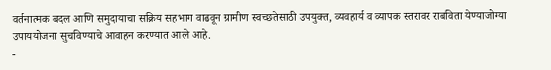वर्तनात्मक बदल आणि समुदायाचा सक्रिय सहभाग वाढवून ग्रामीण स्वच्छतेसाठी उपयुक्त, व्यवहार्य व व्यापक स्तरावर राबविता येण्याजोग्या उपाययोजना सुचविण्याचे आवाहन करण्यात आले आहे.
-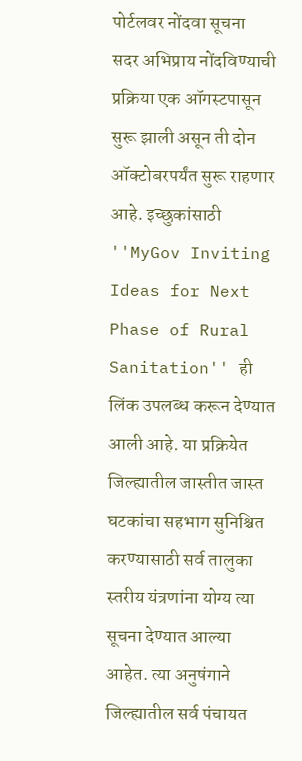पोर्टलवर नोंदवा सूचना
सदर अभिप्राय नोंदविण्याची प्रक्रिया एक ऑगस्टपासून सुरू झाली असून ती दोन ऑक्टोबरपर्यंत सुरू राहणार आहे. इच्छुकांसाठी ''MyGov Inviting Ideas for Next Phase of Rural Sanitation'' ही लिंक उपलब्ध करून देण्यात आली आहे. या प्रक्रियेत जिल्ह्यातील जास्तीत जास्त घटकांचा सहभाग सुनिश्चित करण्यासाठी सर्व तालुका स्तरीय यंत्रणांना योग्य त्या सूचना देण्यात आल्या आहेत. त्या अनुषंगाने जिल्ह्यातील सर्व पंचायत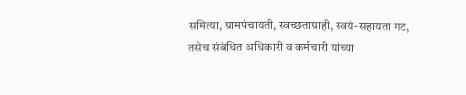समित्या, ग्रामपंचायती, स्वच्छताग्राही, स्वयं-सहायता गट, तसेच संबंधित अधिकारी व कर्मचारी यांच्या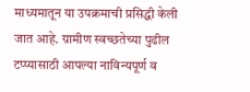माध्यमातून या उपक्रमाची प्रसिद्धी केली जात आहे. ग्रामीण स्वच्छतेच्या पुढील टप्प्यासाठी आपल्या नाविन्यपूर्ण व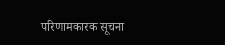परिणामकारक सूचना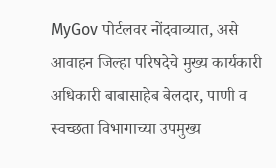MyGov पोर्टलवर नोंदवाव्यात, असे आवाहन जिल्हा परिषदेचे मुख्य कार्यकारी अधिकारी बाबासाहेब बेलदार, पाणी व स्वच्छता विभागाच्या उपमुख्य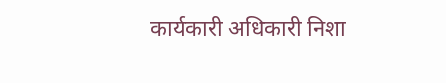कार्यकारी अधिकारी निशा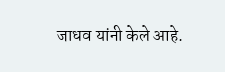जाधव यांनी केले आहे.